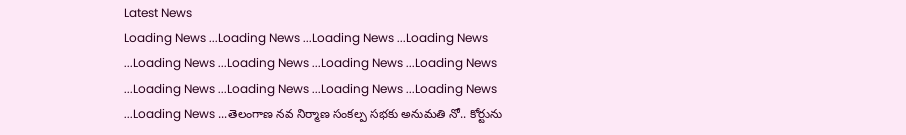Latest News
Loading News ...Loading News ...Loading News ...Loading News ...Loading News ...Loading News ...Loading News ...Loading News ...Loading News ...Loading News ...Loading News ...Loading News ...Loading News ...తెలంగాణ నవ నిర్మాణ సంకల్ప సభకు అనుమతి నో.. కోర్టును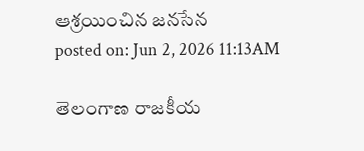ఆశ్రయించిన జనసేన
posted on: Jun 2, 2026 11:13AM

తెలంగాణ రాజకీయ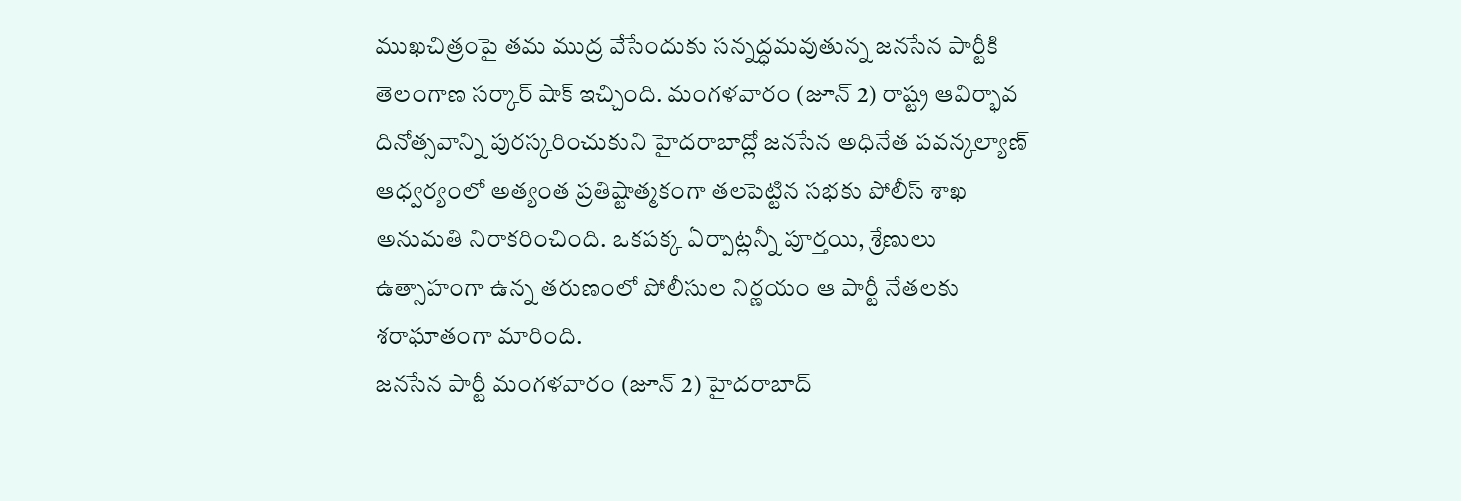ముఖచిత్రంపై తమ ముద్ర వేసేందుకు సన్నద్ధమవుతున్న జనసేన పార్టీకి తెలంగాణ సర్కార్ షాక్ ఇచ్చింది. మంగళవారం (జూన్ 2) రాష్ట్ర ఆవిర్భావ దినోత్సవాన్ని పురస్కరించుకుని హైదరాబాద్లో జనసేన అధినేత పవన్కల్యాణ్ ఆధ్వర్యంలో అత్యంత ప్రతిష్టాత్మకంగా తలపెట్టిన సభకు పోలీస్ శాఖ అనుమతి నిరాకరించింది. ఒకపక్క ఏర్పాట్లన్నీ పూర్తయి, శ్రేణులు ఉత్సాహంగా ఉన్న తరుణంలో పోలీసుల నిర్ణయం ఆ పార్టీ నేతలకు శరాఘాతంగా మారింది.
జనసేన పార్టీ మంగళవారం (జూన్ 2) హైదరాబాద్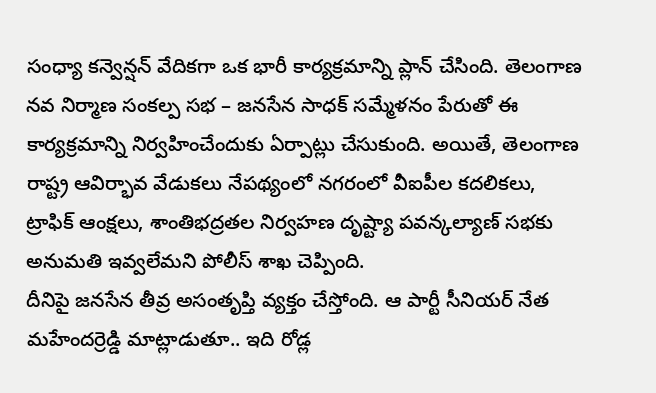సంధ్యా కన్వెన్షన్ వేదికగా ఒక భారీ కార్యక్రమాన్ని ప్లాన్ చేసింది. తెలంగాణ నవ నిర్మాణ సంకల్ప సభ – జనసేన సాధక్ సమ్మేళనం పేరుతో ఈ కార్యక్రమాన్ని నిర్వహించేందుకు ఏర్పాట్లు చేసుకుంది. అయితే, తెలంగాణ రాష్ట్ర ఆవిర్భావ వేడుకలు నేపథ్యంలో నగరంలో వీఐపీల కదలికలు, ట్రాఫిక్ ఆంక్షలు, శాంతిభద్రతల నిర్వహణ దృష్ట్యా పవన్కల్యాణ్ సభకు అనుమతి ఇవ్వలేమని పోలీస్ శాఖ చెప్పింది.
దీనిపై జనసేన తీవ్ర అసంతృప్తి వ్యక్తం చేస్తోంది. ఆ పార్టీ సీనియర్ నేత మహేందర్రెడ్డి మాట్లాడుతూ.. ఇది రోడ్ల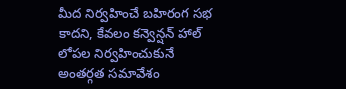మీద నిర్వహించే బహిరంగ సభ కాదని, కేవలం కన్వెన్షన్ హాల్ లోపల నిర్వహించుకునే అంతర్గత సమావేశం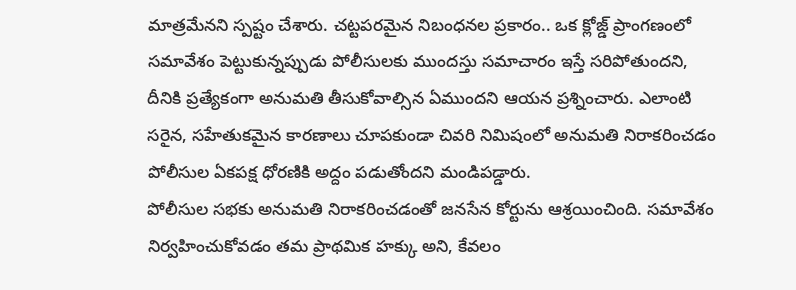మాత్రమేనని స్పష్టం చేశారు. చట్టపరమైన నిబంధనల ప్రకారం.. ఒక క్లోజ్డ్ ప్రాంగణంలో సమావేశం పెట్టుకున్నప్పుడు పోలీసులకు ముందస్తు సమాచారం ఇస్తే సరిపోతుందని, దీనికి ప్రత్యేకంగా అనుమతి తీసుకోవాల్సిన ఏముందని ఆయన ప్రశ్నించారు. ఎలాంటి సరైన, సహేతుకమైన కారణాలు చూపకుండా చివరి నిమిషంలో అనుమతి నిరాకరించడం పోలీసుల ఏకపక్ష ధోరణికి అద్దం పడుతోందని మండిపడ్డారు.
పోలీసుల సభకు అనుమతి నిరాకరించడంతో జనసేన కోర్టును ఆశ్రయించింది. సమావేశం నిర్వహించుకోవడం తమ ప్రాథమిక హక్కు అని, కేవలం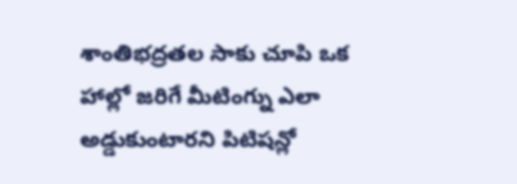శాంతిభద్రతల సాకు చూపి ఒక హాల్లో జరిగే మీటింగ్ను ఎలా అడ్డుకుంటారని పిటిషన్లో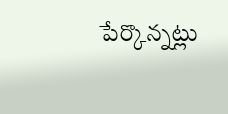పేర్కొన్నట్లు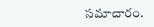సమాచారం.